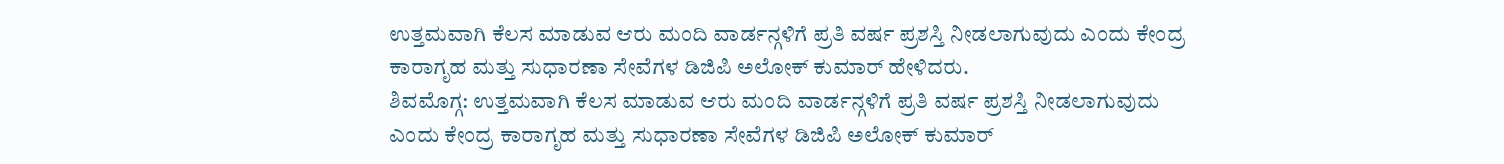ಉತ್ತಮವಾಗಿ ಕೆಲಸ ಮಾಡುವ ಆರು ಮಂದಿ ವಾರ್ಡನ್ಗಳಿಗೆ ಪ್ರತಿ ವರ್ಷ ಪ್ರಶಸ್ತಿ ನೀಡಲಾಗುವುದು ಎಂದು ಕೇಂದ್ರ ಕಾರಾಗೃಹ ಮತ್ತು ಸುಧಾರಣಾ ಸೇವೆಗಳ ಡಿಜಿಪಿ ಅಲೋಕ್ ಕುಮಾರ್ ಹೇಳಿದರು.
ಶಿವಮೊಗ್ಗ: ಉತ್ತಮವಾಗಿ ಕೆಲಸ ಮಾಡುವ ಆರು ಮಂದಿ ವಾರ್ಡನ್ಗಳಿಗೆ ಪ್ರತಿ ವರ್ಷ ಪ್ರಶಸ್ತಿ ನೀಡಲಾಗುವುದು ಎಂದು ಕೇಂದ್ರ ಕಾರಾಗೃಹ ಮತ್ತು ಸುಧಾರಣಾ ಸೇವೆಗಳ ಡಿಜಿಪಿ ಅಲೋಕ್ ಕುಮಾರ್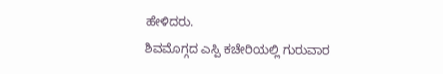ಹೇಳಿದರು.
ಶಿವಮೊಗ್ಗದ ಎಸ್ಪಿ ಕಚೇರಿಯಲ್ಲಿ ಗುರುವಾರ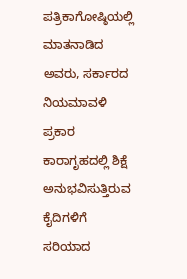ಪತ್ರಿಕಾಗೋಷ್ಠಿಯಲ್ಲಿ ಮಾತನಾಡಿದ ಅವರು, ಸರ್ಕಾರದ ನಿಯಮಾವಳಿ ಪ್ರಕಾರ ಕಾರಾಗೃಹದಲ್ಲಿ ಶಿಕ್ಷೆ ಅನುಭವಿಸುತ್ತಿರುವ ಕೈದಿಗಳಿಗೆ ಸರಿಯಾದ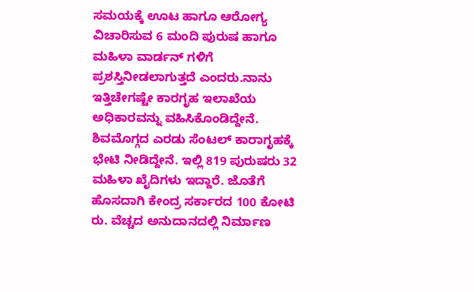ಸಮಯಕ್ಕೆ ಊಟ ಹಾಗೂ ಆರೋಗ್ಯ ವಿಚಾರಿಸುವ 6 ಮಂದಿ ಪುರುಷ ಹಾಗೂ ಮಹಿಳಾ ವಾರ್ಡನ್ ಗಳಿಗೆ ಪ್ರಶಸ್ತಿನೀಡಲಾಗುತ್ತದೆ ಎಂದರು.ನಾನು ಇತ್ತಿಚೇಗಷ್ಟೇ ಕಾರಗೃಹ ಇಲಾಖೆಯ ಅಧಿಕಾರವನ್ನು ವಹಿಸಿಕೊಂಡಿದ್ದೇನೆ. ಶಿವಮೊಗ್ಗದ ಎರಡು ಸೆಂಟಲ್ ಕಾರಾಗೃಹಕ್ಕೆ ಭೇಟಿ ನೀಡಿದ್ದೇನೆ. ಇಲ್ಲಿ 819 ಪುರುಷರು 32 ಮಹಿಳಾ ಖೈದಿಗಳು ಇದ್ದಾರೆ. ಜೊತೆಗೆ ಹೊಸದಾಗಿ ಕೇಂದ್ರ ಸರ್ಕಾರದ 100 ಕೋಟಿ ರು. ವೆಚ್ಚದ ಅನುದಾನದಲ್ಲಿ ನಿರ್ಮಾಣ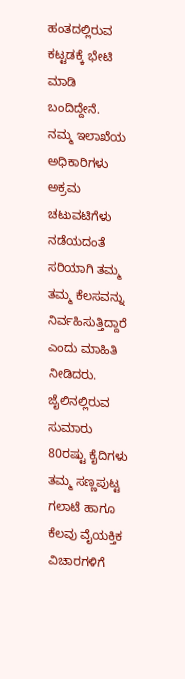ಹಂತದಲ್ಲಿರುವ ಕಟ್ಟಡಕ್ಕೆ ಭೇಟಿ ಮಾಡಿ ಬಂದಿದ್ದೇನೆ. ನಮ್ಮ ಇಲಾಖೆಯ ಅಧಿಕಾರಿಗಳು ಅಕ್ರಮ ಚಟುವಟಿಗೆಳು ನಡೆಯದಂತೆ ಸರಿಯಾಗಿ ತಮ್ಮ ತಮ್ಮ ಕೆಲಸವನ್ನು ನಿರ್ವಹಿಸುತ್ತಿದ್ದಾರೆ ಎಂದು ಮಾಹಿತಿ ನೀಡಿದರು. ಜೈಲಿನಲ್ಲಿರುವ ಸುಮಾರು 80ರಷ್ಟು ಕೈದಿಗಳು ತಮ್ಮ ಸಣ್ಣಪುಟ್ಟ ಗಲಾಟೆ ಹಾಗೂ ಕೆಲವು ವೈಯಕ್ತಿಕ ವಿಚಾರಗಳಿಗೆ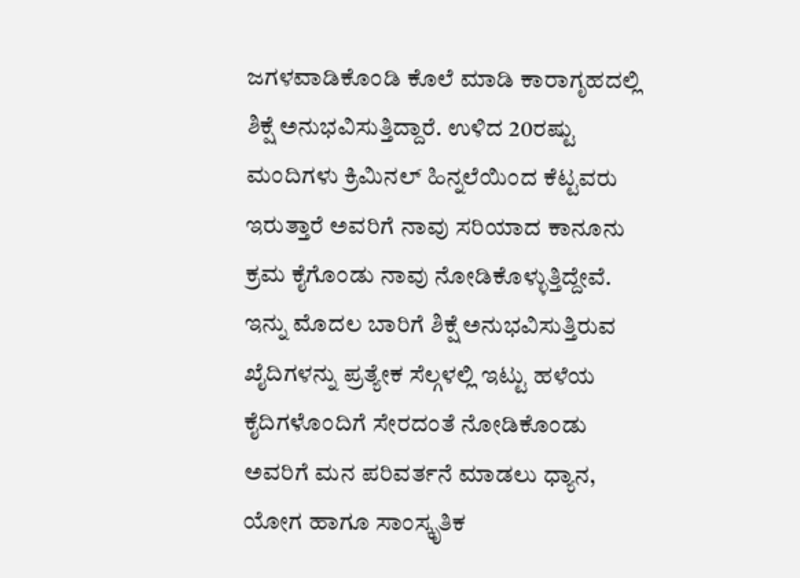ಜಗಳವಾಡಿಕೊಂಡಿ ಕೊಲೆ ಮಾಡಿ ಕಾರಾಗೃಹದಲ್ಲಿ ಶಿಕ್ಷೆ ಅನುಭವಿಸುತ್ತಿದ್ದಾರೆ. ಉಳಿದ 20ರಷ್ಟು ಮಂದಿಗಳು ಕ್ರಿಮಿನಲ್ ಹಿನ್ನಲೆಯಿಂದ ಕೆಟ್ಟವರು ಇರುತ್ತಾರೆ ಅವರಿಗೆ ನಾವು ಸರಿಯಾದ ಕಾನೂನು ಕ್ರಮ ಕೈಗೊಂಡು ನಾವು ನೋಡಿಕೊಳ್ಳುತ್ತಿದ್ದೇವೆ. ಇನ್ನು ಮೊದಲ ಬಾರಿಗೆ ಶಿಕ್ಷೆ ಅನುಭವಿಸುತ್ತಿರುವ ಖೈದಿಗಳನ್ನು ಪ್ರತ್ಯೇಕ ಸೆಲ್ಗಳಲ್ಲಿ ಇಟ್ಟು ಹಳೆಯ ಕೈದಿಗಳೊಂದಿಗೆ ಸೇರದಂತೆ ನೋಡಿಕೊಂಡು ಅವರಿಗೆ ಮನ ಪರಿವರ್ತನೆ ಮಾಡಲು ಧ್ಯಾನ, ಯೋಗ ಹಾಗೂ ಸಾಂಸ್ಕೃತಿಕ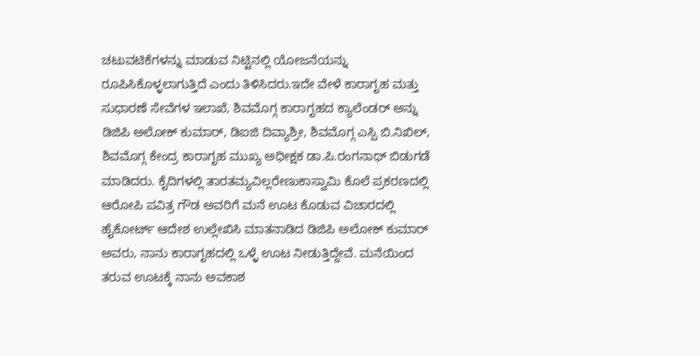ಚಟುವಟಿಕೆಗಳನ್ನು ಮಾಡುವ ನಿಟ್ಟಿನಲ್ಲಿ ಯೋಜನೆಯನ್ನು ರೂಪಿಸಿಕೊಳ್ಳಲಾಗುತ್ತಿದೆ ಎಂದು ತಿಳಿಸಿದರು.ಇದೇ ವೇಳೆ ಕಾರಾಗೃಹ ಮತ್ತು ಸುಧಾರಣೆ ಸೇವೆಗಳ ಇಲಾಖೆ, ಶಿವಮೊಗ್ಗ ಕಾರಾಗೃಹದ ಕ್ಯಾಲೆಂಡರ್ ಅನ್ನು ಡಿಜಿಪಿ ಅಲೋಕ್ ಕುಮಾರ್, ಡಿಐಜಿ ದಿವ್ಯಾಶ್ರೀ, ಶಿವಮೊಗ್ಗ ಎಸ್ಪಿ ಬಿ.ನಿಖಿಲ್, ಶಿವಮೊಗ್ಗ ಕೇಂದ್ರ ಕಾರಾಗೃಹ ಮುಖ್ಯ ಅಧೀಕ್ಷಕ ಡಾ.ಪಿ.ರಂಗನಾಥ್ ಬಿಡುಗಡೆ ಮಾಡಿದರು. ಕೈದಿಗಳಲ್ಲಿ ತಾರತಮ್ಯವಿಲ್ಲರೇಣುಕಾಸ್ವಾಮಿ ಕೊಲೆ ಪ್ರಕರಣದಲ್ಲಿ ಆರೋಪಿ ಪವಿತ್ರ ಗೌಡ ಅವರಿಗೆ ಮನೆ ಊಟ ಕೊಡುವ ವಿಚಾರದಲ್ಲಿ ಹೈಕೋರ್ಟ್ ಆದೇಶ ಉಲ್ಲೇಖಿಸಿ ಮಾತನಾಡಿದ ಡಿಜಿಪಿ ಅಲೋಕ್ ಕುಮಾರ್ ಅವರು, ನಾನು ಕಾರಾಗೃಹದಲ್ಲಿ ಒಳ್ಳೆ ಊಟ ನೀಡುತ್ತಿದ್ದೇವೆ. ಮನೆಯಿಂದ ತರುವ ಊಟಕ್ಕೆ ನಾನು ಅವಕಾಶ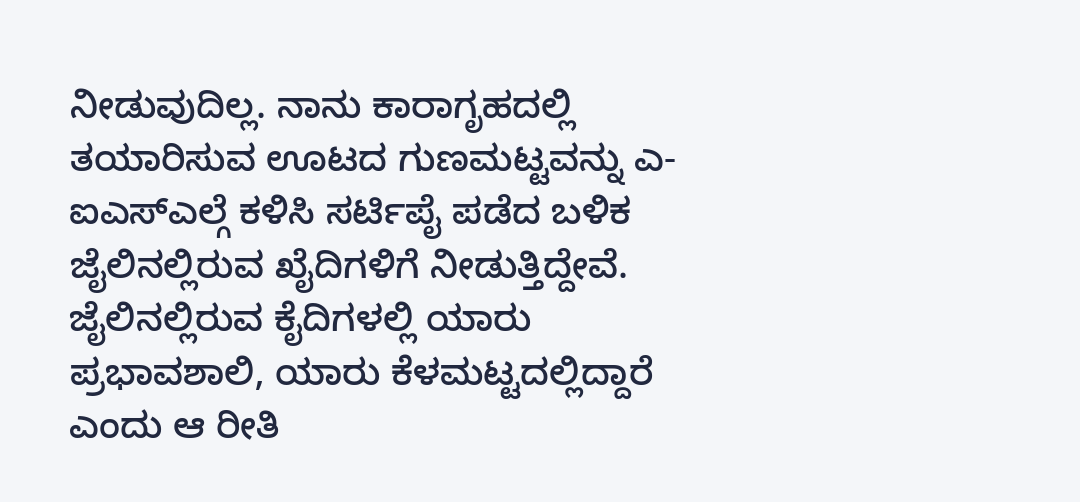ನೀಡುವುದಿಲ್ಲ. ನಾನು ಕಾರಾಗೃಹದಲ್ಲಿ ತಯಾರಿಸುವ ಊಟದ ಗುಣಮಟ್ಟವನ್ನು ಎ-ಐಎಸ್ಎಲ್ಗೆ ಕಳಿಸಿ ಸರ್ಟಿಪೈ ಪಡೆದ ಬಳಿಕ ಜೈಲಿನಲ್ಲಿರುವ ಖೈದಿಗಳಿಗೆ ನೀಡುತ್ತಿದ್ದೇವೆ. ಜೈಲಿನಲ್ಲಿರುವ ಕೈದಿಗಳಲ್ಲಿ ಯಾರು ಪ್ರಭಾವಶಾಲಿ, ಯಾರು ಕೆಳಮಟ್ಟದಲ್ಲಿದ್ದಾರೆ ಎಂದು ಆ ರೀತಿ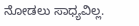ನೋಡಲು ಸಾಧ್ಯವಿಲ್ಲ.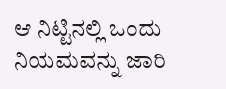ಆ ನಿಟ್ಟಿನಲ್ಲಿ ಒಂದು ನಿಯಮವನ್ನು ಜಾರಿ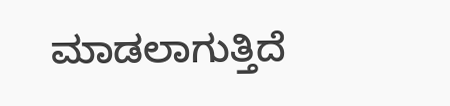ಮಾಡಲಾಗುತ್ತಿದೆ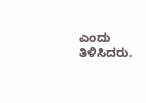ಎಂದು ತಿಳಿಸಿದರು.